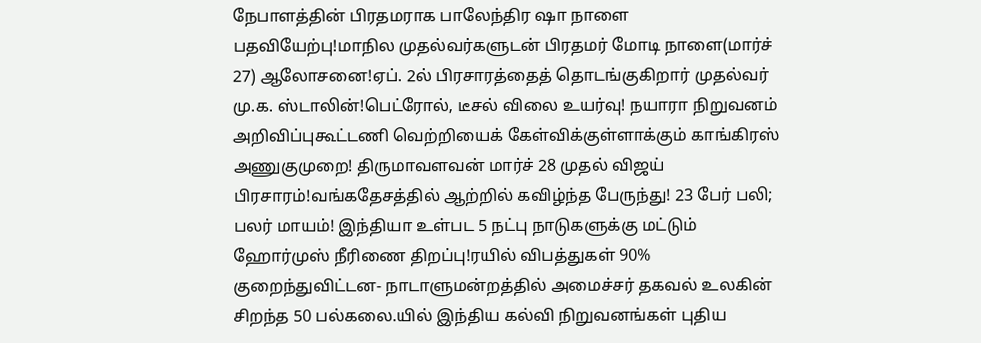நேபாளத்தின் பிரதமராக பாலேந்திர ஷா நாளை பதவியேற்பு!மாநில முதல்வர்களுடன் பிரதமர் மோடி நாளை(மார்ச் 27) ஆலோசனை!ஏப். 2ல் பிரசாரத்தைத் தொடங்குகிறார் முதல்வர் மு.க. ஸ்டாலின்!பெட்ரோல், டீசல் விலை உயர்வு! நயாரா நிறுவனம் அறிவிப்புகூட்டணி வெற்றியைக் கேள்விக்குள்ளாக்கும் காங்கிரஸ் அணுகுமுறை! திருமாவளவன் மார்ச் 28 முதல் விஜய் பிரசாரம்!வங்கதேசத்தில் ஆற்றில் கவிழ்ந்த பேருந்து! 23 பேர் பலி; பலர் மாயம்! இந்தியா உள்பட 5 நட்பு நாடுகளுக்கு மட்டும் ஹோர்முஸ் நீரிணை திறப்பு!ரயில் விபத்துகள் 90% குறைந்துவிட்டன- நாடாளுமன்றத்தில் அமைச்சர் தகவல் உலகின் சிறந்த 50 பல்கலை.யில் இந்திய கல்வி நிறுவனங்கள் புதிய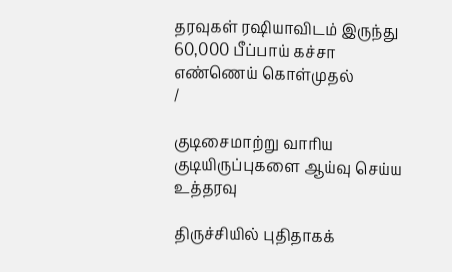தரவுகள் ரஷியாவிடம் இருந்து 60,000 பீப்பாய் கச்சா எண்ணெய் கொள்முதல்
/

குடிசைமாற்று வாரிய குடியிருப்புகளை ஆய்வு செய்ய உத்தரவு

திருச்சியில் புதிதாகக்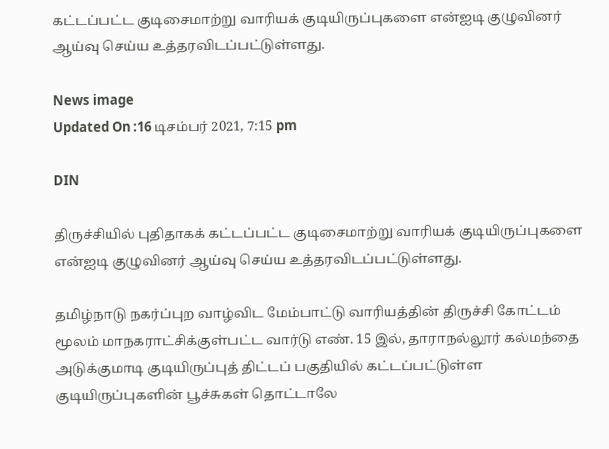கட்டப்பட்ட குடிசைமாற்று வாரியக் குடியிருப்புகளை என்ஐடி குழுவினர் ஆய்வு செய்ய உத்தரவிடப்பட்டுள்ளது.

News image
Updated On :16 டிசம்பர் 2021, 7:15 pm

DIN

திருச்சியில் புதிதாகக் கட்டப்பட்ட குடிசைமாற்று வாரியக் குடியிருப்புகளை என்ஐடி குழுவினர் ஆய்வு செய்ய உத்தரவிடப்பட்டுள்ளது.

தமிழ்நாடு நகர்ப்புற வாழ்விட மேம்பாட்டு வாரியத்தின் திருச்சி கோட்டம் மூலம் மாநகராட்சிக்குள்பட்ட வார்டு எண். 15 இல், தாராநல்லூர் கல்மந்தை அடுக்குமாடி குடியிருப்புத் திட்டப் பகுதியில் கட்டப்பட்டுள்ள குடியிருப்புகளின் பூச்சுகள் தொட்டாலே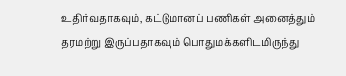உதிர்வதாகவும், கட்டுமானப் பணிகள் அனைத்தும் தரமற்று இருப்பதாகவும் பொதுமக்களிடமிருந்து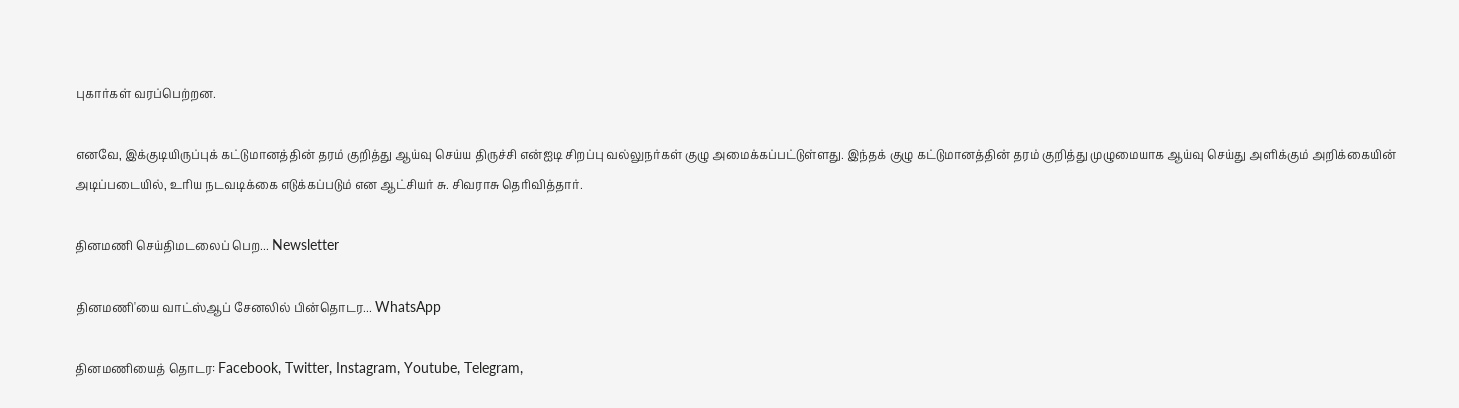புகார்கள் வரப்பெற்றன.

எனவே, இக்குடியிருப்புக் கட்டுமானத்தின் தரம் குறித்து ஆய்வு செய்ய திருச்சி என்ஐடி சிறப்பு வல்லுநர்கள் குழு அமைக்கப்பட்டுள்ளது. இந்தக் குழு கட்டுமானத்தின் தரம் குறித்து முழுமையாக ஆய்வு செய்து அளிக்கும் அறிக்கையின் அடிப்படையில், உரிய நடவடிக்கை எடுக்கப்படும் என ஆட்சியர் சு. சிவராசு தெரிவித்தார்.

தினமணி செய்திமடலைப் பெற... Newsletter

தினமணி'யை வாட்ஸ்ஆப் சேனலில் பின்தொடர... WhatsApp

தினமணியைத் தொடர: Facebook, Twitter, Instagram, Youtube, Telegram,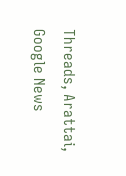Threads, Arattai, Google News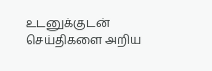உடனுக்குடன் செய்திகளை அறிய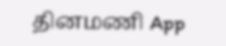தினமணி App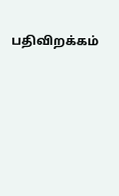பதிவிறக்கம்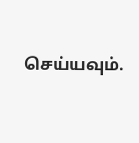செய்யவும்.